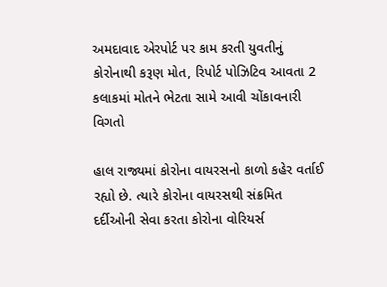અમદાવાદ એરપોર્ટ પર કામ કરતી યુવતીનું કોરોનાથી કરૂણ મોત, રિપોર્ટ પોઝિટિવ આવતા 2 કલાકમાં મોતને ભેટતા સામે આવી ચોંકાવનારી વિગતો

હાલ રાજ્યમાં કોરોના વાયરસનો કાળો કહેર વર્તાઈ રહ્યો છે. ત્યારે કોરોના વાયરસથી સંક્રમિત દર્દીઓની સેવા કરતા કોરોના વોરિયર્સ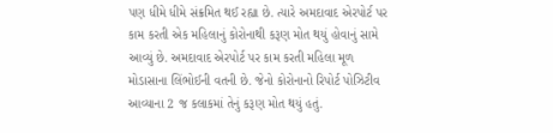પણ ધીમે ધીમે સંક્રમિત થઈ રહ્યા છે. ત્યારે અમદાવાદ એરપોર્ટ પર કામ કરતી એક મહિલાનું કોરોનાથી કરૂણ મોત થયું હોવાનું સામે આવ્યું છે. અમદાવાદ એરપોર્ટ પર કામ કરતી મહિલા મૂળ મોડાસાના લિંભોઈની વતની છે. જેનો કોરોનાનો રિપોર્ટ પોઝિટીવ આવ્યાના 2 જ કલાકમાં તેનું કરૂણ મોત થયું હતું.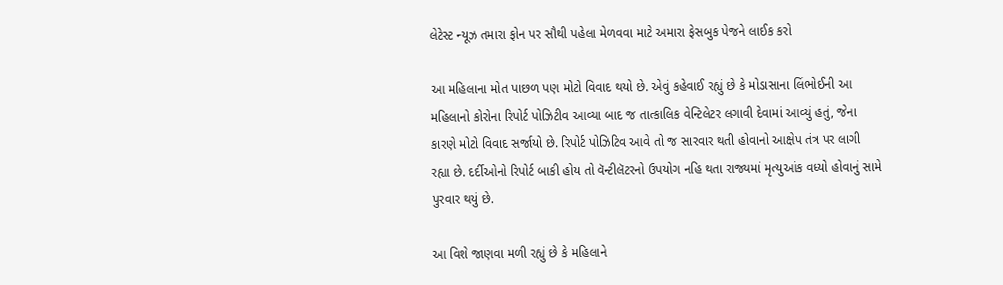લેટેસ્ટ ન્યૂઝ તમારા ફોન પર સૌથી પહેલા મેળવવા માટે અમારા ફેસબુક પેજને લાઈક કરો

આ મહિલાના મોત પાછળ પણ મોટો વિવાદ થયો છે. એવું કહેવાઈ રહ્યું છે કે મોડાસાના લિંભોઈની આ મહિલાનો કોરોના રિપોર્ટ પોઝિટીવ આવ્યા બાદ જ તાત્કાલિક વેન્ટિલેટર લગાવી દેવામાં આવ્યું હતું, જેના કારણે મોટો વિવાદ સર્જાયો છે. રિપોર્ટ પોઝિટિવ આવે તો જ સારવાર થતી હોવાનો આક્ષેપ તંત્ર પર લાગી રહ્યા છે. દર્દીઓનો રિપોર્ટ બાકી હોય તો વૅન્ટીલૅટરનો ઉપયોગ નહિ થતા રાજ્યમાં મૃત્યુઆંક વધ્યો હોવાનું સામે પુરવાર થયું છે.

આ વિશે જાણવા મળી રહ્યું છે કે મહિલાને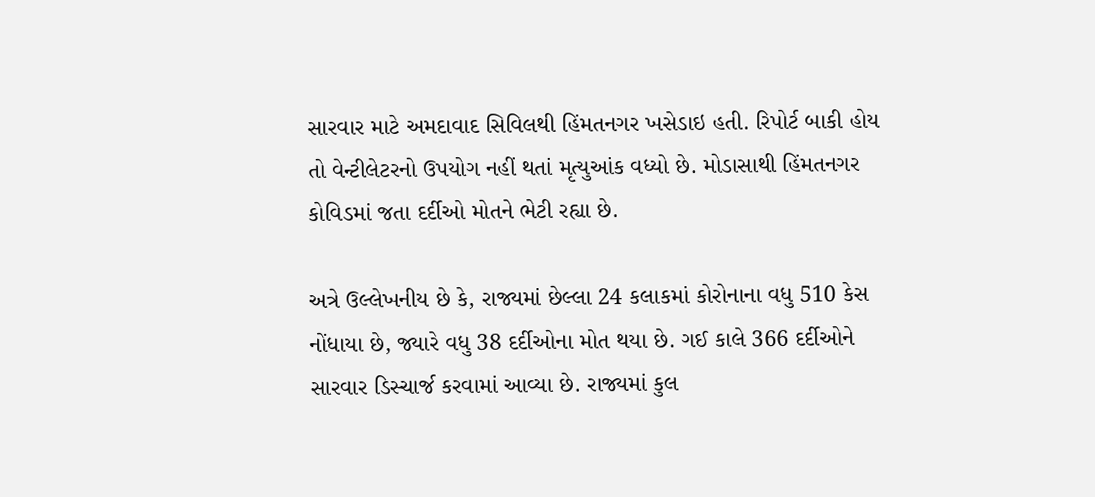સારવાર માટે અમદાવાદ સિવિલથી હિંમતનગર ખસેડાઇ હતી. રિપોર્ટ બાકી હોય તો વેન્ટીલેટરનો ઉપયોગ નહીં થતાં મૃત્યુઆંક વધ્યો છે. મોડાસાથી હિંમતનગર કોવિડમાં જતા દર્દીઓ મોતને ભેટી રહ્યા છે.

અત્રે ઉલ્લેખનીય છે કે, રાજ્યમાં છેલ્લા 24 કલાકમાં કોરોનાના વધુ 510 કેસ નોંધાયા છે, જ્યારે વધુ 38 દર્દીઓના મોત થયા છે. ગઈ કાલે 366 દર્દીઓને સારવાર ડિસ્ચાર્જ કરવામાં આવ્યા છે. રાજ્યમાં કુલ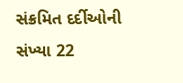સંક્રમિત દર્દીઓની સંખ્યા 22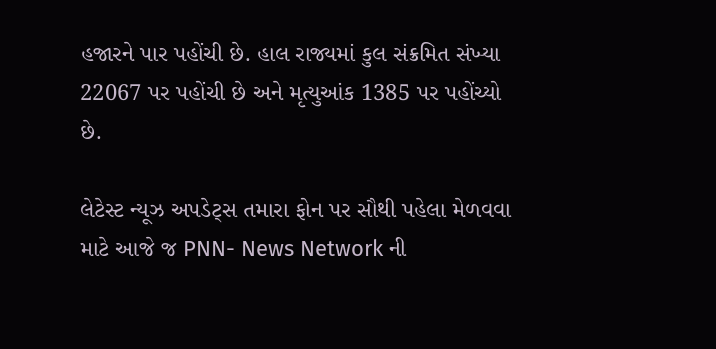હજારને પાર પહોંચી છે. હાલ રાજ્યમાં કુલ સંક્રમિત સંખ્યા 22067 પર પહોંચી છે અને મૃત્યુઆંક 1385 પર પહોંચ્યો છે.

લેટેસ્ટ ન્યૂઝ અપડેટ્સ તમારા ફોન પર સૌથી પહેલા મેળવવા માટે આજે જ PNN- News Network ની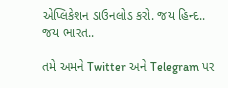એપ્લિકેશન ડાઉનલોડ કરો. જય હિન્દ.. જય ભારત..

તમે અમને Twitter અને Telegram પર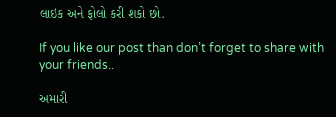લાઇક અને ફોલો કરી શકો છો.

If you like our post than don’t forget to share with your friends..

અમારી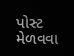પોસ્ટ મેળવવા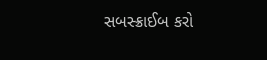સબસ્ક્રાઈબ કરો